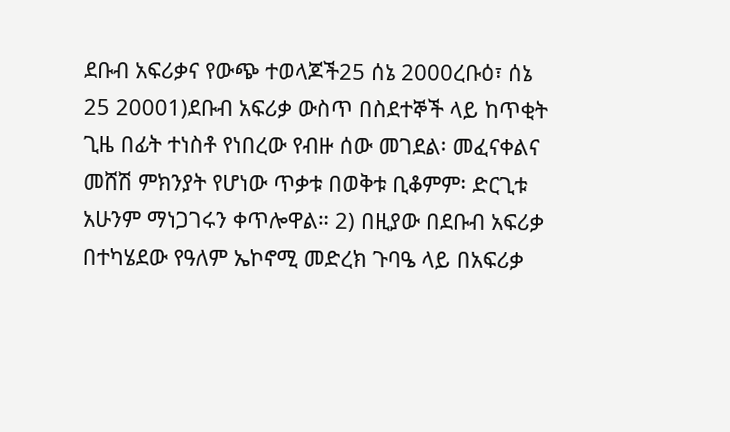ደቡብ አፍሪቃና የውጭ ተወላጆች25 ሰኔ 2000ረቡዕ፣ ሰኔ 25 20001)ደቡብ አፍሪቃ ውስጥ በስደተኞች ላይ ከጥቂት ጊዜ በፊት ተነስቶ የነበረው የብዙ ሰው መገደል፡ መፈናቀልና መሸሽ ምክንያት የሆነው ጥቃቱ በወቅቱ ቢቆምም፡ ድርጊቱ አሁንም ማነጋገሩን ቀጥሎዋል። 2) በዚያው በደቡብ አፍሪቃ በተካሄደው የዓለም ኤኮኖሚ መድረክ ጉባዔ ላይ በአፍሪቃ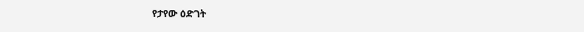የታየው ዕድገት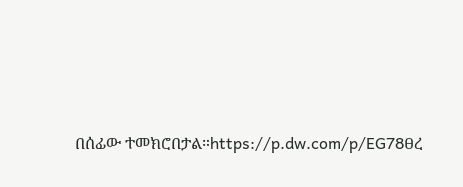በሰፊው ተመክሮበታል።https://p.dw.com/p/EG78ፀረ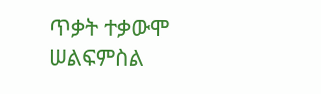ጥቃት ተቃውሞ ሠልፍምስል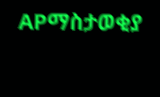APማስታወቂያ